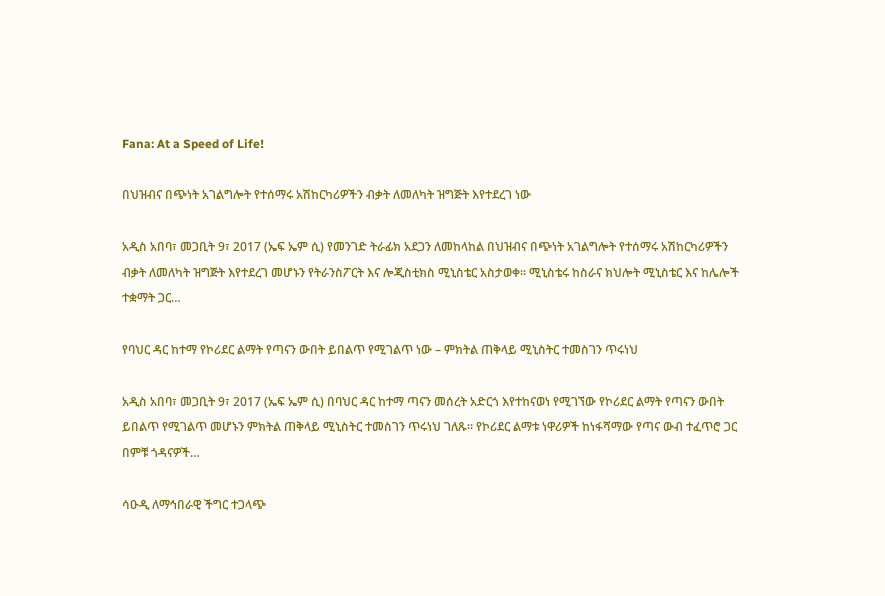Fana: At a Speed of Life!

በህዝብና በጭነት አገልግሎት የተሰማሩ አሽከርካሪዎችን ብቃት ለመለካት ዝግጅት እየተደረገ ነው

አዲስ አበባ፣ መጋቢት 9፣ 2017 (ኤፍ ኤም ሲ) የመንገድ ትራፊክ አደጋን ለመከላከል በህዝብና በጭነት አገልግሎት የተሰማሩ አሽከርካሪዎችን ብቃት ለመለካት ዝግጅት እየተደረገ መሆኑን የትራንስፖርት እና ሎጂስቲክስ ሚኒስቴር አስታወቀ። ሚኒስቴሩ ከስራና ክህሎት ሚኒስቴር እና ከሌሎች ተቋማት ጋር…

የባህር ዳር ከተማ የኮሪደር ልማት የጣናን ውበት ይበልጥ የሚገልጥ ነው – ምክትል ጠቅላይ ሚኒስትር ተመስገን ጥሩነህ

አዲስ አበባ፣ መጋቢት 9፣ 2017 (ኤፍ ኤም ሲ) በባህር ዳር ከተማ ጣናን መሰረት አድርጎ እየተከናወነ የሚገኘው የኮሪደር ልማት የጣናን ውበት ይበልጥ የሚገልጥ መሆኑን ምክትል ጠቅላይ ሚኒስትር ተመስገን ጥሩነህ ገለጹ። የኮሪደር ልማቱ ነዋሪዎች ከነፋሻማው የጣና ውብ ተፈጥሮ ጋር በምቹ ጎዳናዎች…

ሳዑዲ ለማኅበራዊ ችግር ተጋላጭ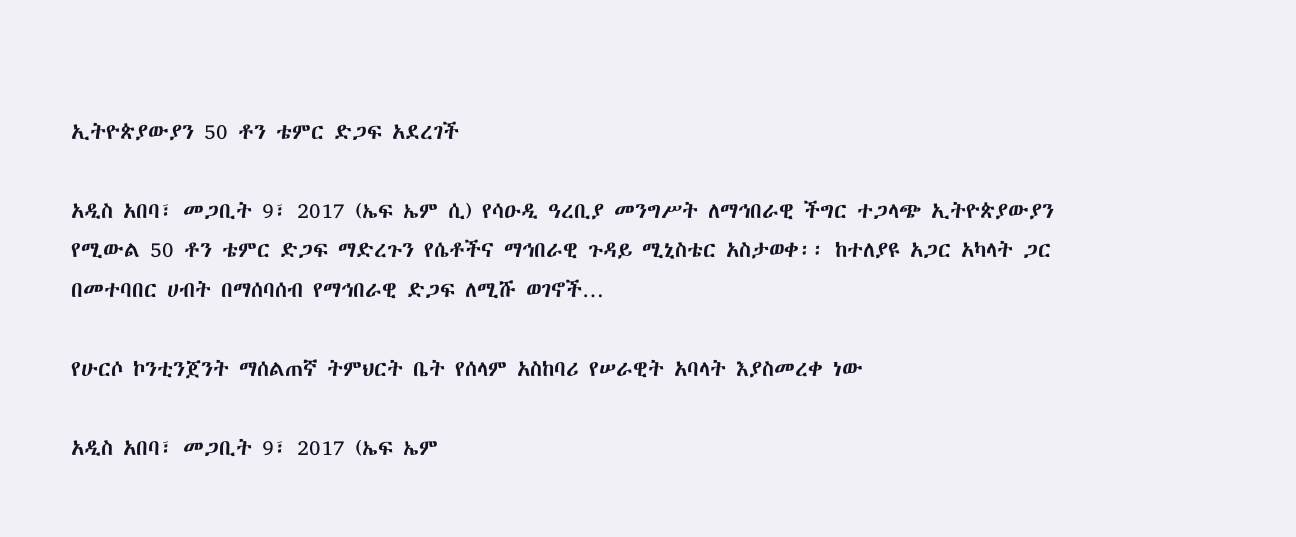ኢትዮጵያውያን 50 ቶን ቴምር ድጋፍ አደረገች

አዲስ አበባ፣ መጋቢት 9፣ 2017 (ኤፍ ኤም ሲ) የሳዑዲ ዓረቢያ መንግሥት ለማኅበራዊ ችግር ተጋላጭ ኢትዮጵያውያን የሚውል 50 ቶን ቴምር ድጋፍ ማድረጉን የሴቶችና ማኅበራዊ ጉዳይ ሚኒስቴር አስታወቀ፡፡ ከተለያዩ አጋር አካላት ጋር በመተባበር ሀብት በማሰባሰብ የማኅበራዊ ድጋፍ ለሚሹ ወገኖች…

የሁርሶ ኮንቲንጀንት ማሰልጠኛ ትምህርት ቤት የሰላም አስከባሪ የሠራዊት አባላት እያስመረቀ ነው

አዲስ አበባ፣ መጋቢት 9፣ 2017 (ኤፍ ኤም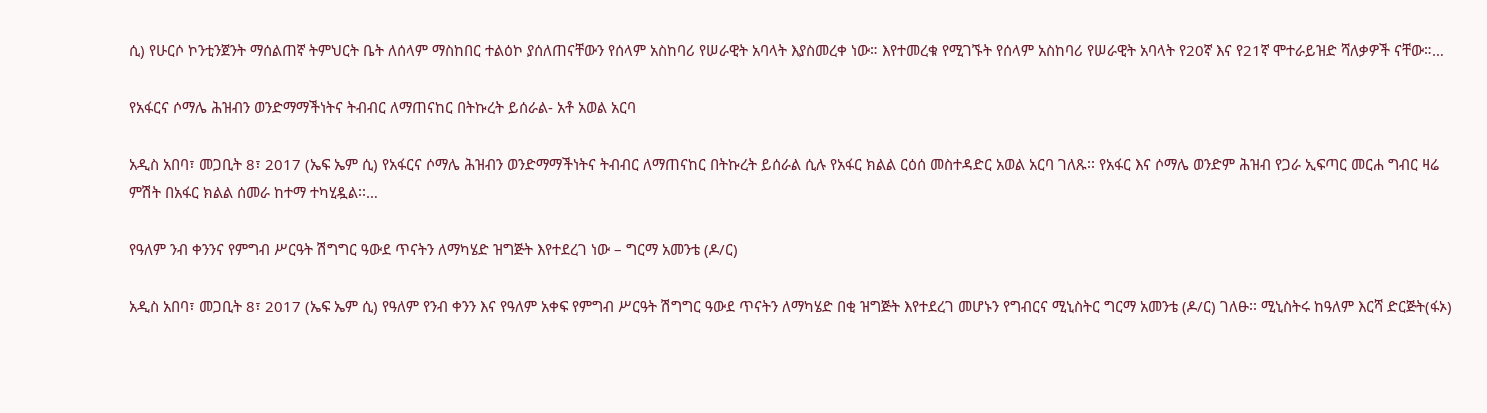ሲ) የሁርሶ ኮንቲንጀንት ማሰልጠኛ ትምህርት ቤት ለሰላም ማስከበር ተልዕኮ ያሰለጠናቸውን የሰላም አስከባሪ የሠራዊት አባላት እያስመረቀ ነው። እየተመረቁ የሚገኙት የሰላም አስከባሪ የሠራዊት አባላት የ20ኛ እና የ21ኛ ሞተራይዝድ ሻለቃዎች ናቸው።…

የአፋርና ሶማሌ ሕዝብን ወንድማማችነትና ትብብር ለማጠናከር በትኩረት ይሰራል- አቶ አወል አርባ

አዲስ አበባ፣ መጋቢት 8፣ 2017 (ኤፍ ኤም ሲ) የአፋርና ሶማሌ ሕዝብን ወንድማማችነትና ትብብር ለማጠናከር በትኩረት ይሰራል ሲሉ የአፋር ክልል ርዕሰ መስተዳድር አወል አርባ ገለጹ፡፡ የአፋር እና ሶማሌ ወንድም ሕዝብ የጋራ ኢፍጣር መርሐ ግብር ዛሬ ምሽት በአፋር ክልል ሰመራ ከተማ ተካሂዷል፡፡…

የዓለም ንብ ቀንንና የምግብ ሥርዓት ሽግግር ዓውደ ጥናትን ለማካሄድ ዝግጅት እየተደረገ ነው – ግርማ አመንቴ (ዶ/ር)

አዲስ አበባ፣ መጋቢት 8፣ 2017 (ኤፍ ኤም ሲ) የዓለም የንብ ቀንን እና የዓለም አቀፍ የምግብ ሥርዓት ሽግግር ዓውደ ጥናትን ለማካሄድ በቂ ዝግጅት እየተደረገ መሆኑን የግብርና ሚኒስትር ግርማ አመንቴ (ዶ/ር) ገለፁ፡፡ ሚኒስትሩ ከዓለም እርሻ ድርጅት(ፋኦ)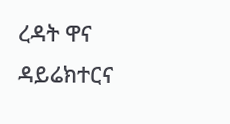ረዳት ዋና ዳይሬክተርና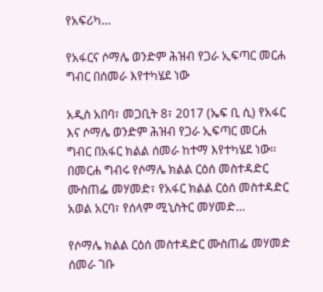የአፍሪካ…

የአፋርና ሶማሌ ወንድም ሕዝብ የጋራ ኢፍጣር መርሐ ግብር በሰመራ እየተካሄደ ነው

አዲስ አበባ፣ መጋቢት 8፣ 2017 (ኤፍ ቢ ሲ) የአፋር እና ሶማሌ ወንድም ሕዝብ የጋራ ኢፍጣር መርሐ ግብር በአፋር ክልል ሰመራ ከተማ እየተካሄደ ነው፡፡ በመርሐ ግብሩ የሶማሌ ክልል ርዕሰ መስተዳድር ሙስጠፌ መሃመድ፣ የአፋር ክልል ርዕሰ መስተዳድር አወል አርባ፣ የሰላም ሚኒስትር መሃመድ…

የሶማሌ ክልል ርዕሰ መስተዳድር ሙስጠፌ መሃመድ ሰመራ ገቡ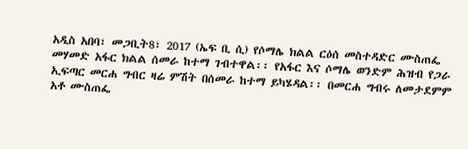አዲስ አበባ፣ መጋቢት8፣ 2017 (ኤፍ ቢ ሲ) የሶማሌ ክልል ርዕሰ መስተዳድር ሙስጠፌ መሃመድ አፋር ክልል ሰመራ ከተማ ገብተዋል፡፡ የአፋር እና ሶማሌ ወንድም ሕዝብ የጋራ ኢፍጣር መርሐ ግብር ዛሬ ምሽት በሰመራ ከተማ ይካሄዳል፡፡ በመርሐ ግብሩ ለመታደምም አቶ ሙስጠፌ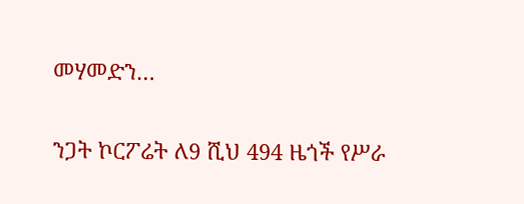መሃመድን…

ንጋት ኮርፖሬት ለ9 ሺህ 494 ዜጎች የሥራ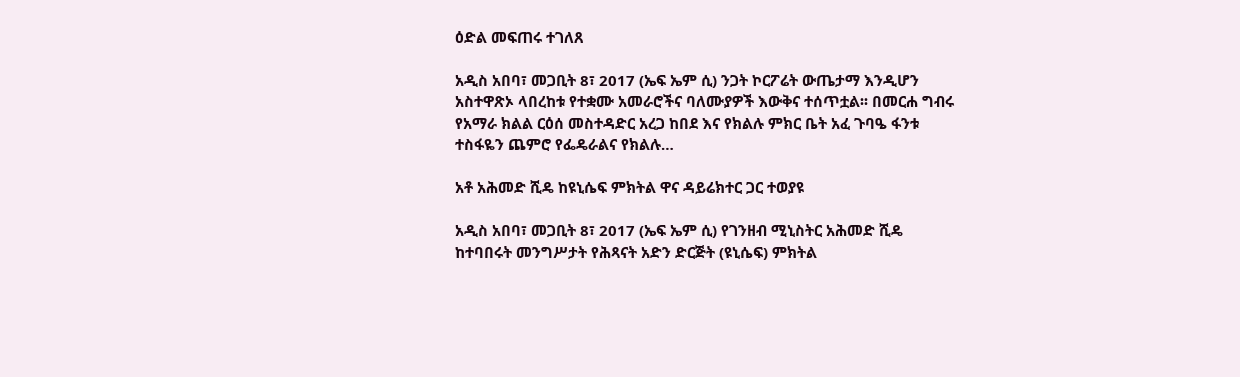ዕድል መፍጠሩ ተገለጸ

አዲስ አበባ፣ መጋቢት 8፣ 2017 (ኤፍ ኤም ሲ) ንጋት ኮርፖሬት ውጤታማ እንዲሆን አስተዋጽኦ ላበረከቱ የተቋሙ አመራሮችና ባለሙያዎች እውቅና ተሰጥቷል፡፡ በመርሐ ግብሩ የአማራ ክልል ርዕሰ መስተዳድር አረጋ ከበደ እና የክልሉ ምክር ቤት አፈ ጉባዔ ፋንቱ ተስፋዬን ጨምሮ የፌዴራልና የክልሉ…

አቶ አሕመድ ሺዴ ከዩኒሴፍ ምክትል ዋና ዳይሬክተር ጋር ተወያዩ

አዲስ አበባ፣ መጋቢት 8፣ 2017 (ኤፍ ኤም ሲ) የገንዘብ ሚኒስትር አሕመድ ሺዴ ከተባበሩት መንግሥታት የሕጻናት አድን ድርጅት (ዩኒሴፍ) ምክትል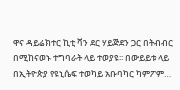ዋና ዳይሬክተር ኪቲ ቫን ደር ሃይጅደን ጋር በትብብር በሚከናወኑ ተግባራት ላይ ተወያዩ፡፡ በውይይቱ ላይ በኢትዮጵያ የዩኒሴፍ ተወካይ አቡባካር ካምፖም…